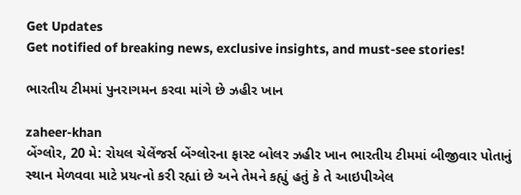Get Updates
Get notified of breaking news, exclusive insights, and must-see stories!

ભારતીય ટીમમાં પુનરાગમન કરવા માંગે છે ઝહીર ખાન

zaheer-khan
બેંગ્લોર, 20 મે: રોયલ ચેલેંજર્સ બેંગ્લોરના ફાસ્ટ બોલર ઝહીર ખાન ભારતીય ટીમમાં બીજીવાર પોતાનું સ્થાન મેળવવા માટે પ્રયત્નો કરી રહ્યાં છે અને તેમને કહ્યું હતું કે તે આઇપીએલ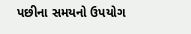પછીના સમયનો ઉપયોગ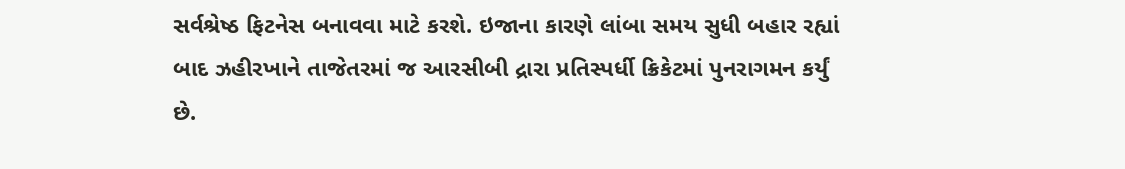સર્વશ્રેષ્ઠ ફિટનેસ બનાવવા માટે કરશે. ઇજાના કારણે લાંબા સમય સુધી બહાર રહ્યાં બાદ ઝહીરખાને તાજેતરમાં જ આરસીબી દ્રારા પ્રતિસ્પર્ધી ક્રિકેટમાં પુનરાગમન કર્યું છે.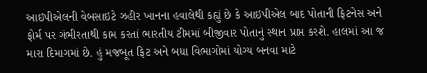આઇપીએલની વેબસાઇટે ઝહીર ખાનના હવાલેથી કહ્યું છે કે આઇપીએલ બાદ પોતાની ફિટનેસ અને ફોર્મ પર ગંભીરતાથી કામ કરતાં ભારતીય ટીમમાં બીજીવાર પોતાનું સ્થાન પ્રાપ્ત કરશે. હાલમાં આ જ મારા દિમાગમાં છે. હું મજબૂત ફિટ અને બધા વિભાગોમાં યોગ્ય બનવા માટે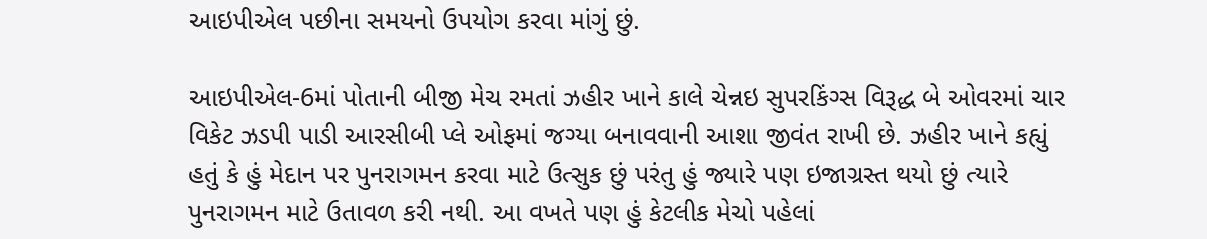આઇપીએલ પછીના સમયનો ઉપયોગ કરવા માંગું છું.

આઇપીએલ-6માં પોતાની બીજી મેચ રમતાં ઝહીર ખાને કાલે ચેન્નઇ સુપરકિંગ્સ વિરૂદ્ધ બે ઓવરમાં ચાર વિકેટ ઝડપી પાડી આરસીબી પ્લે ઓફમાં જગ્યા બનાવવાની આશા જીવંત રાખી છે. ઝહીર ખાને કહ્યું હતું કે હું મેદાન પર પુનરાગમન કરવા માટે ઉત્સુક છું પરંતુ હું જ્યારે પણ ઇજાગ્રસ્ત થયો છું ત્યારે પુનરાગમન માટે ઉતાવળ કરી નથી. આ વખતે પણ હું કેટલીક મેચો પહેલાં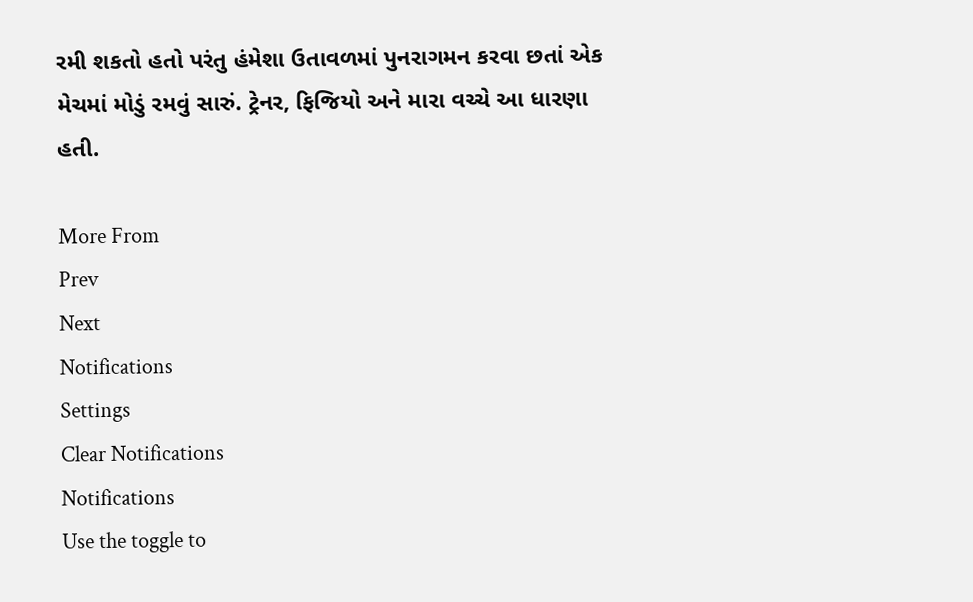રમી શકતો હતો પરંતુ હંમેશા ઉતાવળમાં પુનરાગમન કરવા છતાં એક મેચમાં મોડું રમવું સારું. ટ્રેનર, ફિજિયો અને મારા વચ્ચે આ ધારણા હતી.

More From
Prev
Next
Notifications
Settings
Clear Notifications
Notifications
Use the toggle to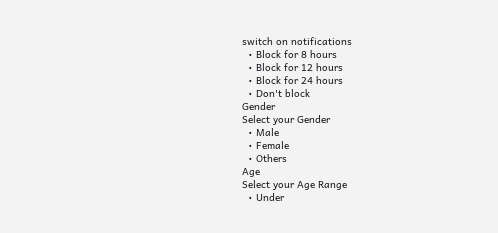switch on notifications
  • Block for 8 hours
  • Block for 12 hours
  • Block for 24 hours
  • Don't block
Gender
Select your Gender
  • Male
  • Female
  • Others
Age
Select your Age Range
  • Under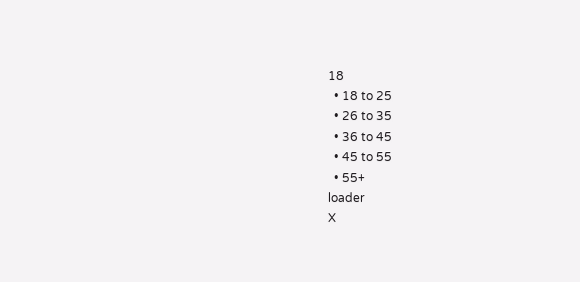18
  • 18 to 25
  • 26 to 35
  • 36 to 45
  • 45 to 55
  • 55+
loader
X